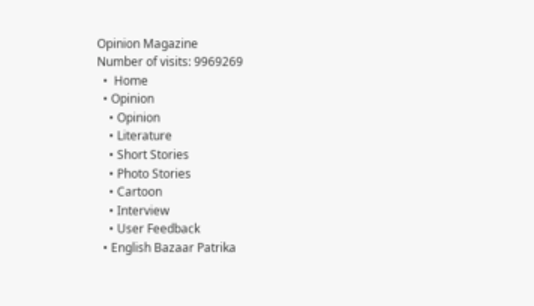Opinion Magazine
Number of visits: 9969269
  •  Home
  • Opinion
    • Opinion
    • Literature
    • Short Stories
    • Photo Stories
    • Cartoon
    • Interview
    • User Feedback
  • English Bazaar Patrika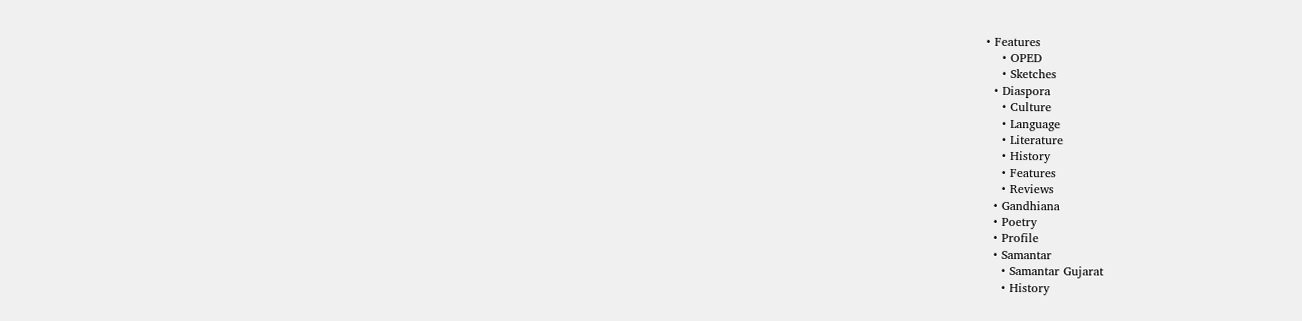• Features
    • OPED
    • Sketches
  • Diaspora
    • Culture
    • Language
    • Literature
    • History
    • Features
    • Reviews
  • Gandhiana
  • Poetry
  • Profile
  • Samantar
    • Samantar Gujarat
    • History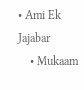• Ami Ek Jajabar
    • Mukaam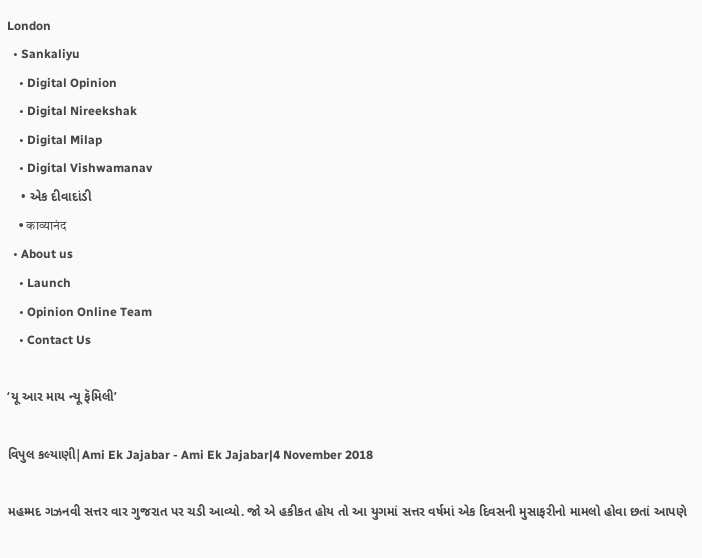London
  • Sankaliyu
    • Digital Opinion
    • Digital Nireekshak
    • Digital Milap
    • Digital Vishwamanav
    • એક દીવાદાંડી
    • काव्यानंद
  • About us
    • Launch
    • Opinion Online Team
    • Contact Us

‘યૂ આર માય ન્યૂ ફૅમિલી’

વિપુલ કલ્યાણી|Ami Ek Jajabar - Ami Ek Jajabar|4 November 2018

મહમ્મદ ગઝનવી સત્તર વાર ગુજરાત પર ચડી આવ્યો. જો એ હકીકત હોય તો આ યુગમાં સત્તર વર્ષમાં એક દિવસની મુસાફરીનો મામલો હોવા છતાં આપણે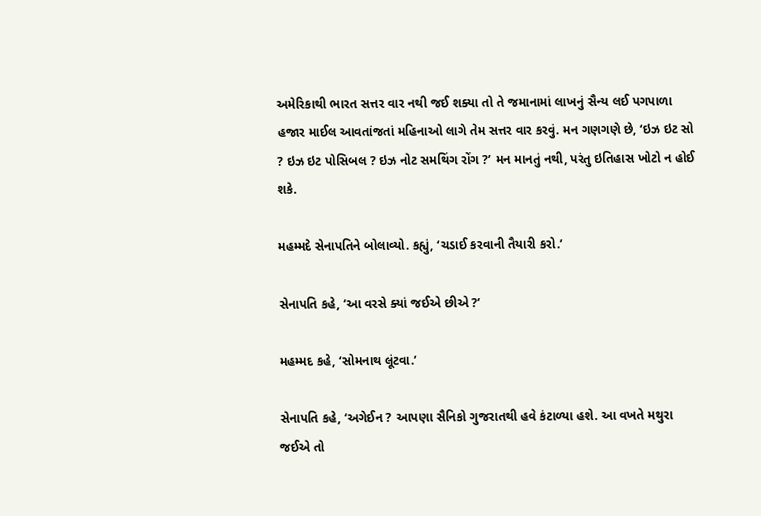અમેરિકાથી ભારત સત્તર વાર નથી જઈ શક્યા તો તે જમાનામાં લાખનું સૈન્ય લઈ પગપાળા હજાર માઈલ આવતાંજતાં મહિનાઓ લાગે તેમ સત્તર વાર કરવું. મન ગણગણે છે, ‘ઇઝ ઇટ સો ? ઇઝ ઇટ પોસિબલ ? ઇઝ નોટ સમથિંગ રોંગ ?’ મન માનતું નથી, પરંતુ ઇતિહાસ ખોટો ન હોઈ શકે.

મહમ્મદે સેનાપતિને બોલાવ્યો. કહ્યું, ‘ચડાઈ કરવાની તૈયારી કરો.’

સેનાપતિ કહે, ‘આ વરસે ક્યાં જઈએ છીએ ?’

મહમ્મદ કહે, ‘સોમનાથ લૂંટવા.’

સેનાપતિ કહે, ‘અગેઈન ? આપણા સૈનિકો ગુજરાતથી હવે કંટાળ્યા હશે. આ વખતે મથુરા જઈએ તો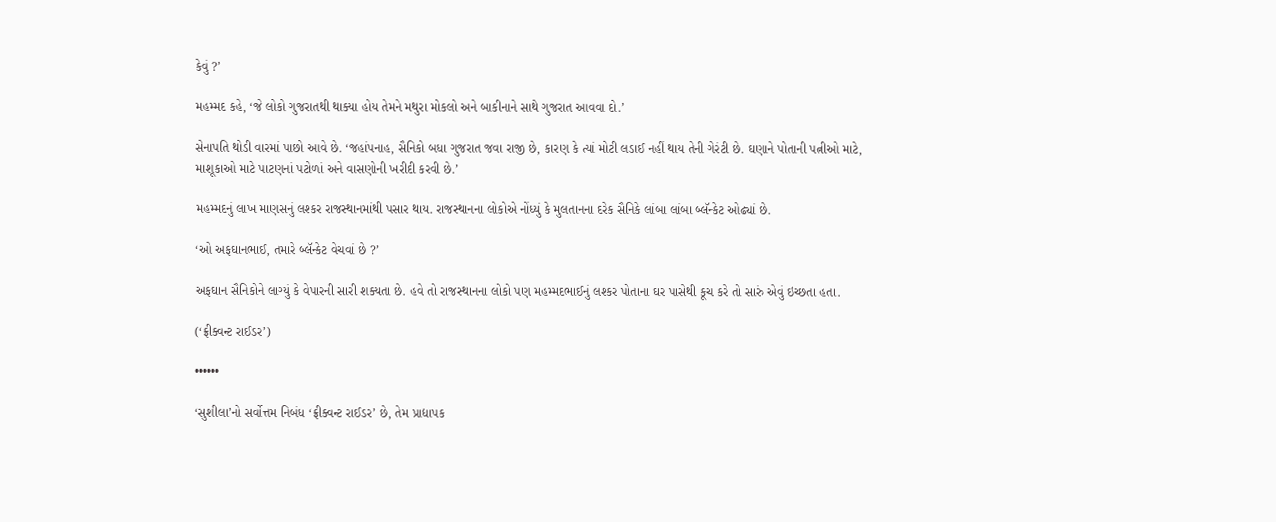કેવું ?’

મહમ્મદ કહે, ‘જે લોકો ગુજરાતથી થાક્યા હોય તેમને મથુરા મોકલો અને બાકીનાને સાથે ગુજરાત આવવા દો.’

સેનાપતિ થોડી વારમાં પાછો આવે છે. ‘જહાંપનાહ, સૈનિકો બધા ગુજરાત જવા રાજી છે, કારણ કે ત્યાં મોટી લડાઈ નહીં થાય તેની ગેરંટી છે. ઘણાને પોતાની પત્નીઓ માટે, માશૂકાઓ માટે પાટણનાં પટોળાં અને વાસણોની ખરીદી કરવી છે.’

મહમ્મદનું લાખ માણસનું લશ્કર રાજસ્થાનમાંથી પસાર થાય. રાજસ્થાનના લોકોએ નોંધ્યું કે મુલતાનના દરેક સૈનિકે લાંબા લાંબા બ્લૅન્કેટ ઓઢ્યાં છે.

‘ઓ અફઘાનભાઈ, તમારે બ્લૅન્કેટ વેચવાં છે ?’

અફઘાન સૈનિકોને લાગ્યું કે વેપારની સારી શક્યતા છે. હવે તો રાજસ્થાનના લોકો પણ મહમ્મદભાઈનું લશ્કર પોતાના ઘર પાસેથી કૂચ કરે તો સારું એવું ઇચ્છતા હતા.

(‘ફ્રીક્વન્ટ રાઈડર’)

••••••

‘સુશીલા’નો સર્વોત્તમ નિબંધ ‘ફ્રીક્વન્ટ રાઈડર’ છે, તેમ પ્રાદ્યાપક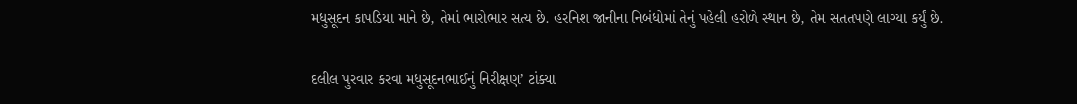મધુસૂદન કાપડિયા માને છે, તેમાં ભારોભાર સત્ય છે. હરનિશ જાનીના નિબંધોમાં તેનું પહેલી હરોળે સ્થાન છે, તેમ સતતપણે લાગ્યા કર્યું છે.

દલીલ પુરવાર કરવા મધુસૂદનભાઈનું નિરીક્ષણ’ ટાંક્યા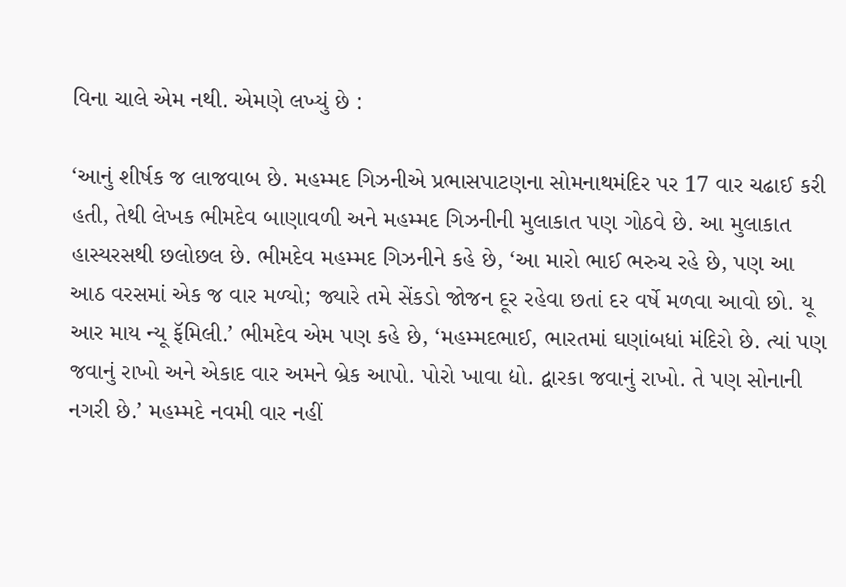વિના ચાલે એમ નથી. એમણે લખ્યું છે :

‘આનું શીર્ષક જ લાજવાબ છે. મહમ્મદ ગિઝનીએ પ્રભાસપાટણના સોમનાથમંદિર પર 17 વાર ચઢાઈ કરી હતી, તેથી લેખક ભીમદેવ બાણાવળી અને મહમ્મદ ગિઝનીની મુલાકાત પણ ગોઠવે છે. આ મુલાકાત હાસ્યરસથી છલોછલ છે. ભીમદેવ મહમ્મદ ગિઝનીને કહે છે, ‘આ મારો ભાઈ ભરુચ રહે છે, પણ આ આઠ વરસમાં એક જ વાર મળ્યો; જ્યારે તમે સેંકડો જોજન દૂર રહેવા છતાં દર વર્ષે મળવા આવો છો. યૂ આર માય ન્યૂ ફૅમિલી.’ ભીમદેવ એમ પણ કહે છે, ‘મહમ્મદભાઈ, ભારતમાં ઘણાંબધાં મંદિરો છે. ત્યાં પણ જવાનું રાખો અને એકાદ વાર અમને બ્રેક આપો. પોરો ખાવા દ્યો. દ્વારકા જવાનું રાખો. તે પણ સોનાની નગરી છે.’ મહમ્મદે નવમી વાર નહીં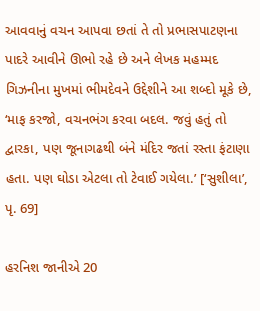આવવાનું વચન આપવા છતાં તે તો પ્રભાસપાટણના પાદરે આવીને ઊભો રહે છે અને લેખક મહમ્મદ ગિઝનીના મુખમાં ભીમદેવને ઉદ્દેશીને આ શબ્દો મૂકે છે, ‘માફ કરજો, વચનભંગ કરવા બદલ. જવું હતું તો દ્વારકા, પણ જૂનાગઢથી બંને મંદિર જતાં રસ્તા ફંટાણા હતા. પણ ઘોડા એટલા તો ટેવાઈ ગયેલા.’ [‘સુશીલા’, પૃ. 69]

હરનિશ જાનીએ 20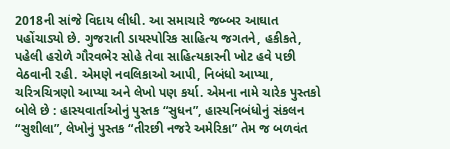2018ની સાંજે વિદાય લીધી. આ સમાચારે જબ્બર આઘાત પહોંચાડ્યો છે. ગુજરાતી ડાયસ્પોરિક સાહિત્ય જગતને, હકીકતે, પહેલી હરોળે ગૌરવભેર સોહે તેવા સાહિત્યકારની ખોટ હવે પછી વેઠવાની રહી. એમણે નવલિકાઓ આપી, નિબંધો આપ્યા, ચરિત્રચિત્રણો આપ્યા અને લેખો પણ કર્યા. એમના નામે ચારેક પુસ્તકો બોલે છે : હાસ્યવાર્તાઓનું પુસ્તક “સુધન”, હાસ્યનિબંધોનું સંકલન “સુશીલા”, લેખોનું પુસ્તક “તીરછી નજરે અમેરિકા” તેમ જ બળવંત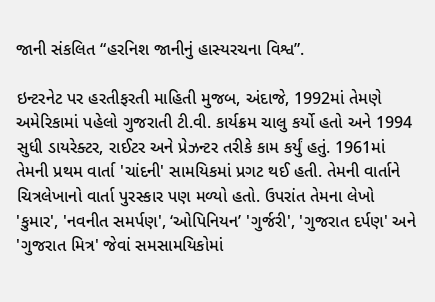જાની સંકલિત “હરનિશ જાનીનું હાસ્યરચના વિશ્વ”.

ઇન્ટરનેટ પર હરતીફરતી માહિતી મુજબ, અંદાજે, 1992માં તેમણે અમેરિકામાં પહેલો ગુજરાતી ટી.વી. કાર્યક્રમ ચાલુ કર્યો હતો અને 1994 સુધી ડાયરેક્ટર, રાઈટર અને પ્રેઝન્ટર તરીકે કામ કર્યું હતું. 1961માં તેમની પ્રથમ વાર્તા 'ચાંદની' સામયિકમાં પ્રગટ થઈ હતી. તેમની વાર્તાને ચિત્રલેખાનો વાર્તા પુરસ્કાર પણ મળ્યો હતો. ઉપરાંત તેમના લેખો 'કુમાર', 'નવનીત સમર્પણ', ‘ઓપિનિયન’ 'ગુર્જરી', 'ગુજરાત દર્પણ' અને 'ગુજરાત મિત્ર' જેવાં સમસામયિકોમાં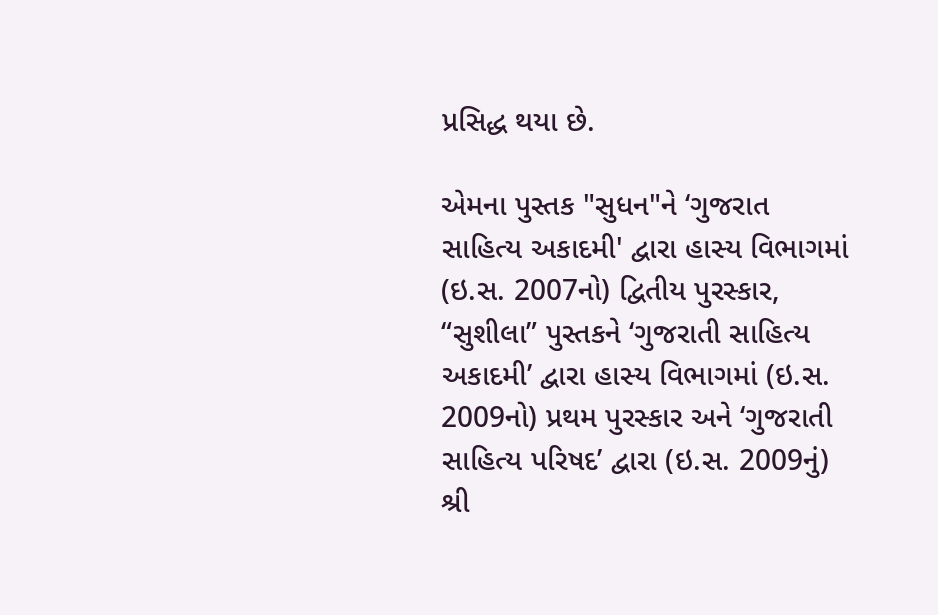પ્રસિદ્ધ થયા છે.

એમના પુસ્તક "સુધન"ને ‘ગુજરાત સાહિત્ય અકાદમી' દ્વારા હાસ્ય વિભાગમાં (ઇ.સ. 2007નો) દ્વિતીય પુરસ્કાર, “સુશીલા” પુસ્તકને ‘ગુજરાતી સાહિત્ય અકાદમી’ દ્વારા હાસ્ય વિભાગમાં (ઇ.સ. 2009નો) પ્રથમ પુરસ્કાર અને ‘ગુજરાતી સાહિત્ય પરિષદ’ દ્વારા (ઇ.સ. 2009નું) શ્રી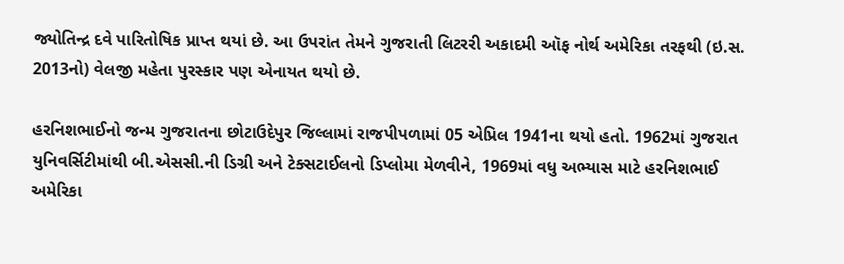જ્યોતિન્દ્ર દવે પારિતોષિક પ્રાપ્ત થયાં છે. આ ઉપરાંત તેમને ગુજરાતી લિટરરી અકાદમી ઑફ નોર્થ અમેરિકા તરફથી (ઇ.સ. 2013નો) વેલજી મહેતા પુરસ્કાર પણ એનાયત થયો છે.

હરનિશભાઈનો જન્મ ગુજરાતના છોટાઉદેપુર જિલ્લામાં રાજપીપળામાં 05 એપ્રિલ 1941ના થયો હતો. 1962માં ગુજરાત યુનિવર્સિટીમાંથી બી.એસસી.ની ડિગ્રી અને ટેક્સટાઈલનો ડિપ્લોમા મેળવીને, 1969માં વધુ અભ્યાસ માટે હરનિશભાઈ અમેરિકા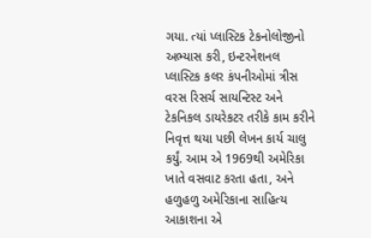ગયા. ત્યાં પ્લાસ્ટિક ટેકનોલોજીનો અભ્યાસ કરી, ઇન્ટરનેશનલ પ્લાસ્ટિક કલર કંપનીઓમાં ત્રીસ વરસ રિસર્ચ સાયન્ટિસ્ટ અને ટેકનિકલ ડાયરેકટર તરીકે કામ કરીને નિવૃત્ત થયા પછી લેખન કાર્ય ચાલુ કર્યું. આમ એ 1969થી અમેરિકા ખાતે વસવાટ કરતા હતા, અને હળુહળુ અમેરિકાના સાહિત્ય આકાશના એ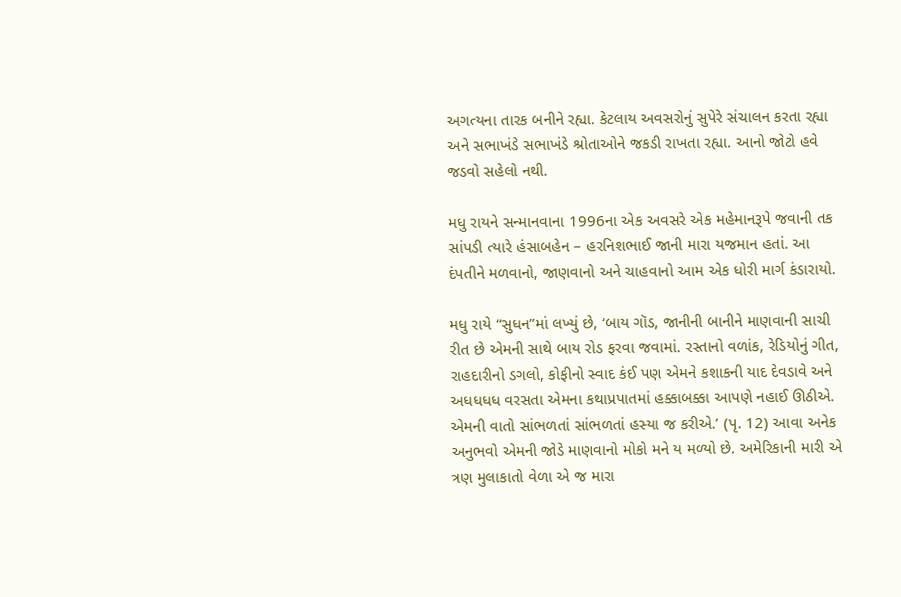અગત્યના તારક બનીને રહ્યા. કેટલાય અવસરોનું સુપેરે સંચાલન કરતા રહ્યા અને સભાખંડે સભાખંડે શ્રોતાઓને જકડી રાખતા રહ્યા. આનો જોટો હવે જડવો સહેલો નથી.

મધુ રાયને સન્માનવાના 1996ના એક અવસરે એક મહેમાનરૂપે જવાની તક સાંપડી ત્યારે હંસાબહેન – હરનિશભાઈ જાની મારા યજમાન હતાં. આ દંપતીને મળવાનો, જાણવાનો અને ચાહવાનો આમ એક ધોરી માર્ગ કંડારાયો.

મધુ રાયે “સુધન”માં લખ્યું છે, ‘બાય ગૉડ, જાનીની બાનીને માણવાની સાચી રીત છે એમની સાથે બાય રોડ ફરવા જવામાં. રસ્તાનો વળાંક, રેડિયોનું ગીત, રાહદારીનો ડગલો, કોફીનો સ્વાદ કંઈ પણ એમને કશાકની યાદ દેવડાવે અને અધધધધ વરસતા એમના કથાપ્રપાતમાં હક્કાબક્કા આપણે નહાઈ ઊઠીએ. એમની વાતો સાંભળતાં સાંભળતાં હસ્યા જ કરીએ.’ (પૃ. 12) આવા અનેક અનુભવો એમની જોડે માણવાનો મોકો મને ય મળ્યો છે. અમેરિકાની મારી એ ત્રણ મુલાકાતો વેળા એ જ મારા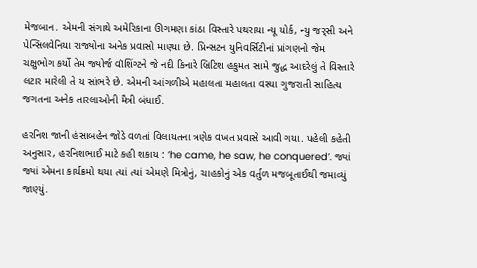મેજબાન. એમની સંગાથે અમેરિકાના ઊગમણા કાંઠા વિસ્તારે પથરાયા ન્યૂ યોર્ક, ન્યુ જર્‌સી અને પેન્સિલવેનિયા રાજ્યોના અનેક પ્રવાસો માણ્યા છે. પ્રિન્સટન યુનિવર્સિટીનાં પ્રાંગણનો જેમ ચક્ષુભોગ કર્યો તેમ જ્યોર્જ વૉશિંગ્ટને જે નદી કિનારે બ્રિટિશ હકુમત સામે જુદ્ધ આદરેલું તે વિસ્તારે લટાર મારેલી તે ય સાંભરે છે. એમની આંગળીએ મહાલતા મહાલતા વસ્યા ગુજરાતી સાહિત્ય જગતના અનેક તારલાઓની મૈત્રી બંધાઈ.

હરનિશ જાની હંસાબહેન જોડે વળતાં વિલાયતના ત્રણેક વખત પ્રવાસે આવી ગયા. પહેલી કહેતી અનુસાર, હરનિશભાઈ માટે કહી શકાય : ‘he came, he saw, he conquered’. જ્યાં જ્યાં એમના કાર્યક્રમો થયા ત્યાં ત્યાં એમણે મિત્રોનું, ચાહકોનું એક વર્તુળ મજબૂતાઈથી જમાવ્યું જાણ્યું.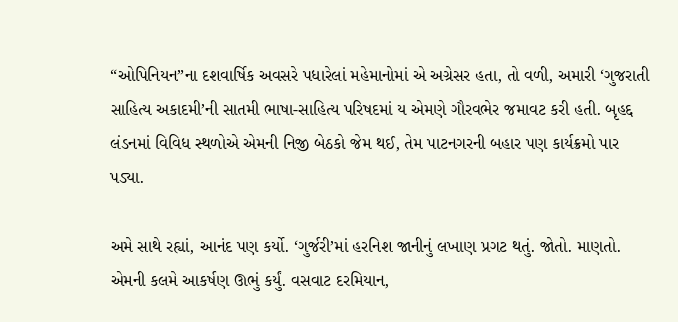“ઓપિનિયન”ના દશવાર્ષિક અવસરે પધારેલાં મહેમાનોમાં એ અગ્રેસર હતા, તો વળી, અમારી ‘ગુજરાતી સાહિત્ય અકાદમી’ની સાતમી ભાષા-સાહિત્ય પરિષદમાં ય એમણે ગૌરવભેર જમાવટ કરી હતી. બૃહદ્દ લંડનમાં વિવિધ સ્થળોએ એમની નિજી બેઠકો જેમ થઈ, તેમ પાટનગરની બહાર પણ કાર્યક્રમો પાર પડ્યા.

અમે સાથે રહ્યાં, આનંદ પણ કર્યો. ‘ગુર્જરી’માં હરનિશ જાનીનું લખાણ પ્રગટ થતું. જોતો. માણતો. એમની કલમે આકર્ષણ ઊભું કર્યું. વસવાટ દરમિયાન,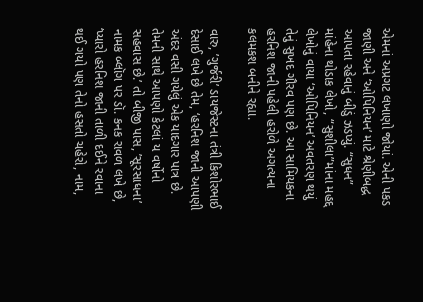એમનાં અપ્રગટ લખાણો જોયાં. એની પકડ જાણી અને ‘ઓપિનિયન’ માટે શ્રેણીબદ્ધ આપતા રહેવાનું બીડું ઝડપ્યું. “સુધન” માંહેના થોડાક લેખો, “સુશીલા”માંના મહદ્દ લેખોનું વાયા ‘ઓપિનિયન’ અવતરણ થયું તેનું સુખદ ગૌરવ પણ છે. આ સામિયકના હરનિશ જાની પહેલી હરોળે અગત્યના કલમકશ બનીને રહ્યા.

વારુ, ’ગુર્જરી’ ડાયજેસ્ટના તંત્રી કિશોરભાઈ દેસાઈ લખે છે તેમ, ‘હરનિશ જાની આપણી અંદર વસી ગયેલું એક યાદગાર પાત્ર છે. તેમની સાથે આપણો કેટલાં ય વર્ષોનો સહવાસ છે.’ તો બીજી પાસ, ’સૂરસાધના’ નામક બ્લૉગ પર ડૉ. કનક રાવળ લખે છે, ‘પ્યારો હરનિશ જાની તાળી દઈને રવાના થઈ ગયો પણ તેનો હસતો ચહેરો, નામ,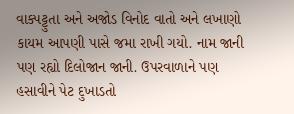વાક્પટ્ટુતા અને અજોડ વિનોદ વાતો અને લખાણો કાયમ આપણી પાસે જમા રાખી ગયો. નામ જાની પણ રહ્યો દિલોજાન જાની. ઉપરવાળાને પણ હસાવીને પેટ દુખાડતો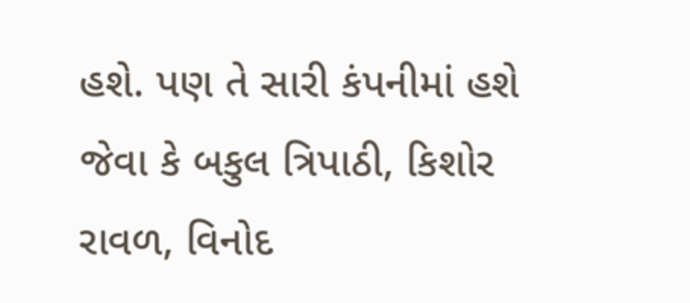હશે. પણ તે સારી કંપનીમાં હશે જેવા કે બકુલ ત્રિપાઠી, કિશોર રાવળ, વિનોદ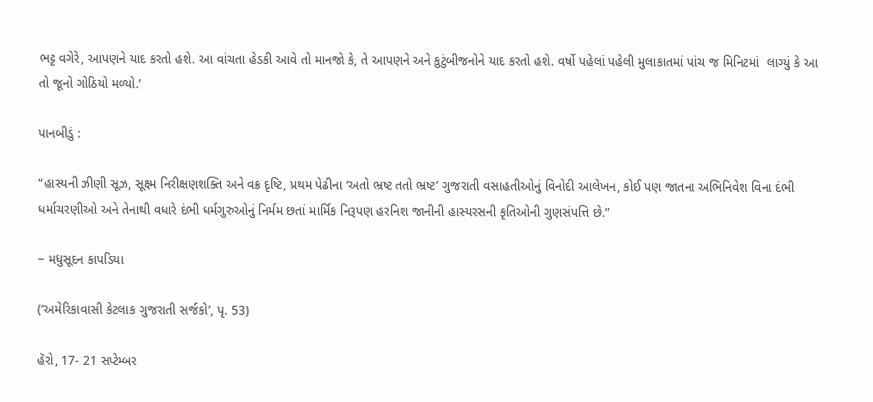ભટ્ટ વગેરે, આપણને યાદ કરતો હશે. આ વાંચતા હેડકી આવે તો માનજો કે, તે આપણને અને કુટુંબીજનોને યાદ કરતો હશે. વર્ષો પહેલાં પહેલી મુલાકાતમાં પાંચ જ મિનિટમાં  લાગ્યું કે આ તો જૂનો ગોઠિયો મળ્યો.’

પાનબીડું :

“હાસ્યની ઝીણી સૂઝ, સૂક્ષ્મ નિરીક્ષણશક્તિ અને વક્ર દૃષ્ટિ, પ્રથમ પેઢીના ‘અતો ભ્રષ્ટ તતો ભ્રષ્ટ’ ગુજરાતી વસાહતીઓનું વિનોદી આલેખન, કોઈ પણ જાતના અભિનિવેશ વિના દંભી ધર્માચરણીઓ અને તેનાથી વધારે દંભી ધર્મગુરુઓનું નિર્મમ છતાં માર્મિક નિરૂપણ હરનિશ જાનીની હાસ્યરસની કૃતિઓની ગુણસંપત્તિ છે.”

− મધુસૂદન કાપડિયા

(‘અમેરિકાવાસી કેટલાક ગુજરાતી સર્જકો’, પૃ. 53)

હૅરો, 17- 21 સપ્ટેમ્બર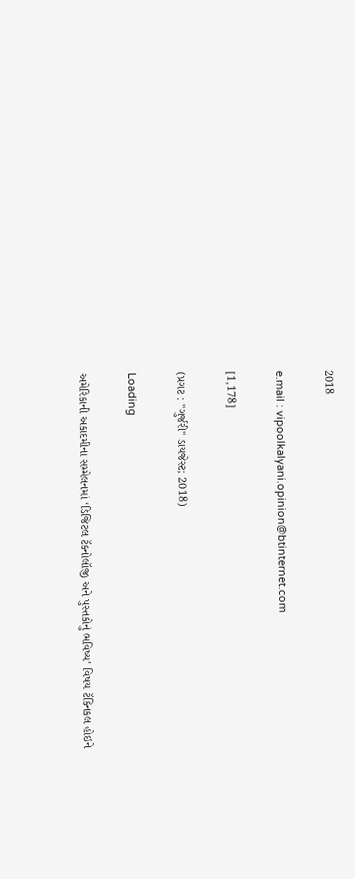2018

e.mail : vipoolkalyani.opinion@btinternet.com

[1,178]

(પ્રગટ : "ગુર્જરી" ડાયજેસ્ટ; 2018)

Loading

અમેરિકાની અકાદમીના સમ્મેલનમાં ‘ડિજિટલ ટૅક્નોલૉજી અને પુસ્તકોનું ભવિષ્ય’ વિષય ટૅક્નિકલ હોઇને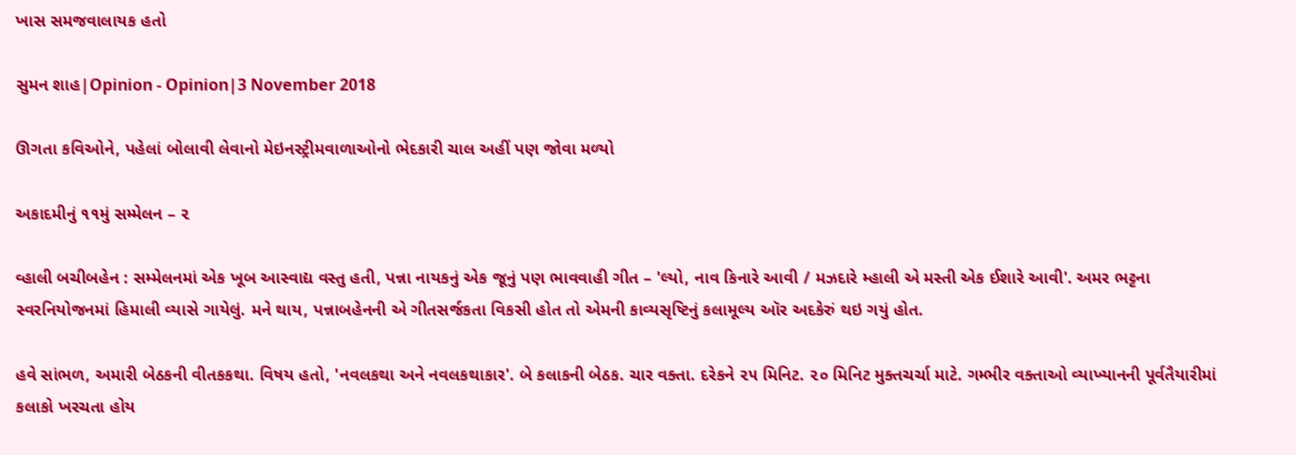ખાસ સમજવાલાયક હતો

સુમન શાહ|Opinion - Opinion|3 November 2018

ઊગતા કવિઓને, પહેલાં બોલાવી લેવાનો મેઇનસ્ટ્રીમવાળાઓનો ભેદકારી ચાલ અહીં પણ જોવા મળ્યો

અકાદમીનું ૧૧મું સમ્મેલન – ૨

વ્હાલી બચીબહેન : સમ્મેલનમાં એક ખૂબ આસ્વાદ્ય વસ્તુ હતી, પન્ના નાયકનું એક જૂનું પણ ભાવવાહી ગીત – 'લ્યો, નાવ કિનારે આવી / મઝદારે મ્હાલી એ મસ્તી એક ઈશારે આવી'. અમર ભટ્ટના સ્વરનિયોજનમાં હિમાલી વ્યાસે ગાયેલું. મને થાય, પન્નાબહેનની એ ગીતસર્જકતા વિકસી હોત તો એમની કાવ્યસૃષ્ટિનું કલામૂલ્ય ઑર અદકેરું થઇ ગયું હોત.

હવે સાંભળ, અમારી બેઠકની વીતકકથા. વિષય હતો, 'નવલકથા અને નવલકથાકાર'. બે કલાકની બેઠક. ચાર વક્તા. દરેકને ૨૫ મિનિટ. ૨૦ મિનિટ મુક્તચર્ચા માટે. ગમ્ભીર વક્તાઓ વ્યાખ્યાનની પૂર્વતૈયારીમાં કલાકો ખરચતા હોય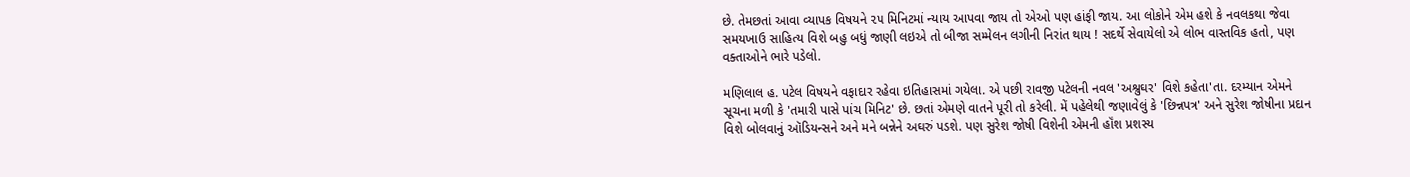છે. તેમછતાં આવા વ્યાપક વિષયને ૨૫ મિનિટમાં ન્યાય આપવા જાય તો એઓ પણ હાંફી જાય. આ લોકોને એમ હશે કે નવલકથા જેવા સમયખાઉ સાહિત્ય વિશે બહુ બધું જાણી લઇએ તો બીજા સમ્મેલન લગીની નિરાંત થાય ! સદર્થે સેવાયેલો એ લોભ વાસ્તવિક હતો, પણ વક્તાઓને ભારે પડેલો.

મણિલાલ હ. પટેલ વિષયને વફાદાર રહેવા ઇતિહાસમાં ગયેલા. એ પછી રાવજી પટેલની નવલ 'અશ્રુઘર' વિશે કહેતા'તા. દરમ્યાન એમને સૂચના મળી કે 'તમારી પાસે પાંચ મિનિટ' છે. છતાં એમણે વાતને પૂરી તો કરેલી. મેં પહેલેથી જણાવેલું કે 'છિન્નપત્ર' અને સુરેશ જોષીના પ્રદાન વિશે બોલવાનું ઑડિયન્સને અને મને બન્નેને અઘરું પડશે. પણ સુરેશ જોષી વિશેની એમની હૉંશ પ્રશસ્ય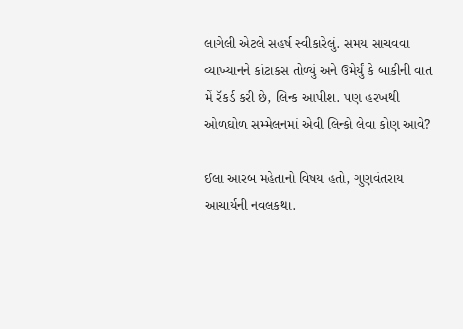લાગેલી એટલે સહર્ષ સ્વીકારેલું. સમય સાચવવા વ્યાખ્યાનને કાંટાકસ તોળ્યું અને ઉમેર્યું કે બાકીની વાત મેં રૅકર્ડ કરી છે, લિન્ક આપીશ. પણ હરખથી ઓળઘોળ સમ્મેલનમાં એવી લિન્કો લેવા કોણ આવે?

ઈલા આરબ મહેતાનો વિષય હતો, ગુણવંતરાય આચાર્યની નવલકથા.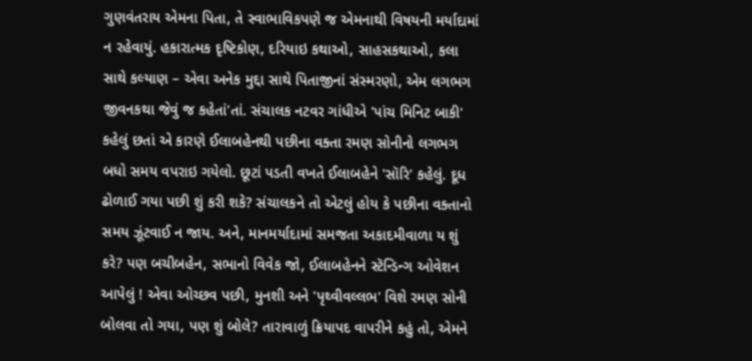ગુણવંતરાય એમના પિતા, તે સ્વાભાવિકપણે જ એમનાથી વિષયની મર્યાદામાં ન રહેવાયું. હકારાત્મક દૃષ્ટિકોણ, દરિયાઇ કથાઓ, સાહસકથાઓ, કલા સાથે કલ્યાણ – એવા અનેક મુદ્દા સાથે પિતાજીનાં સંસ્મરણો, એમ લગભગ જીવનકથા જેવું જ કહેતાં'તાં. સંચાલક નટવર ગાંધીએ 'પાંચ મિનિટ બાકી' કહેલું છતાં એ કારણે ઈલાબહેનથી પછીના વક્તા રમણ સોનીનો લગભગ બધો સમય વપરાઇ ગયેલો. છૂટાં પડતી વખતે ઈલાબહેને 'સૉરિ' કહેલું. દૂધ ઢોળાઈ ગયા પછી શું કરી શકે? સંચાલકને તો એટલું હોય કે પછીના વક્તાનો સમય ઝૂંટવાઈ ન જાય. અને, માનમર્યાદામાં સમજતા અકાદમીવાળા ય શું કરે? પણ બચીબહેન, સભાનો વિવેક જો, ઈલાબહેનને સ્ટૅન્ડિન્ગ ઓવેશન આપેલું ! એવા ઓચ્છવ પછી, મુનશી અને 'પૃથ્વીવલ્લભ' વિશે રમણ સોની બોલવા તો ગયા, પણ શું બોલે? તારાવાળું ક્રિયાપદ વાપરીને કહું તો, એમને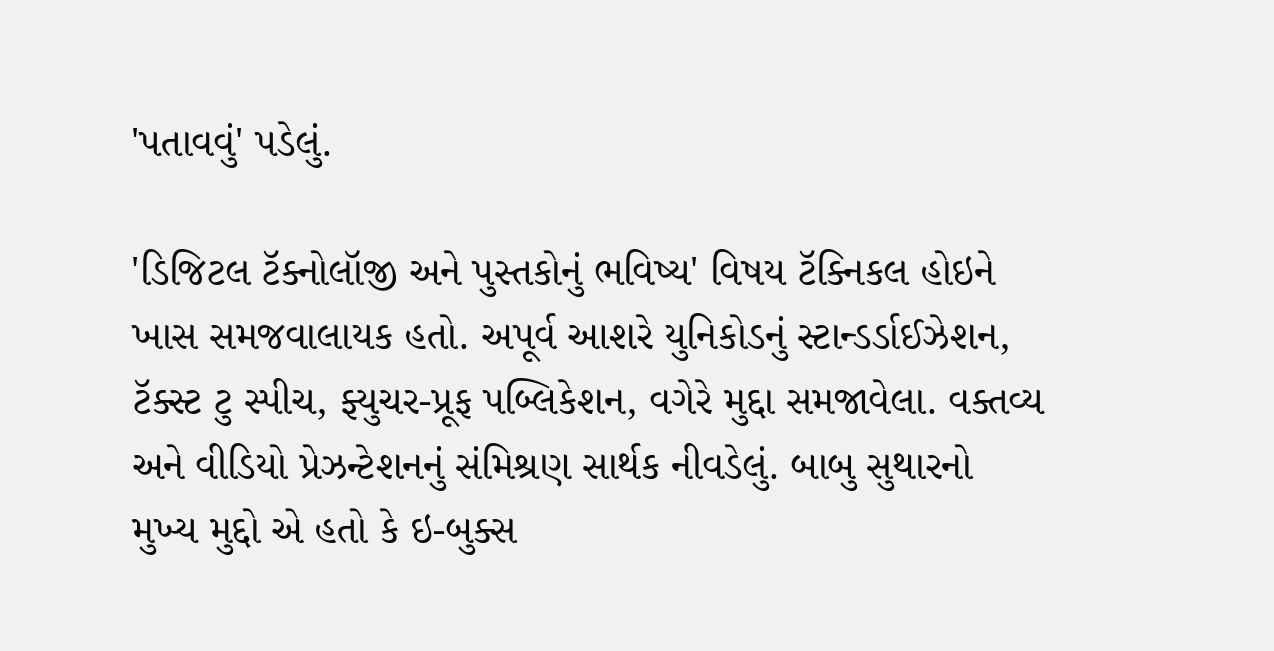'પતાવવું' પડેલું.

'ડિજિટલ ટૅક્નોલૉજી અને પુસ્તકોનું ભવિષ્ય' વિષય ટૅક્નિકલ હોઇને ખાસ સમજવાલાયક હતો. અપૂર્વ આશરે યુનિકોડનું સ્ટાન્ડર્ડાઈઝેશન, ટૅક્સ્ટ ટુ સ્પીચ, ફ્યુચર-પ્રૂફ પબ્લિકેશન, વગેરે મુદ્દા સમજાવેલા. વક્તવ્ય અને વીડિયો પ્રેઝન્ટેશનનું સંમિશ્રણ સાર્થક નીવડેલું. બાબુ સુથારનો મુખ્ય મુદ્દો એ હતો કે ઇ-બુક્સ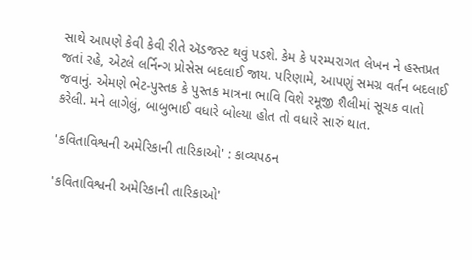સાથે આપણે કેવી કેવી રીતે ઍડજસ્ટ થવું પડશે. કેમ કે પરમ્પરાગત લેખન ને હસ્તપ્રત જતાં રહે, એટલે લર્નિન્ગ પ્રોસેસ બદલાઈ જાય. પરિણામે, આપણું સમગ્ર વર્તન બદલાઈ જવાનું. એમણે ભેટ-પુસ્તક કે પુસ્તક માત્રના ભાવિ વિશે રમૂજી શૈલીમાં સૂચક વાતો કરેલી. મને લાગેલું, બાબુભાઈ વધારે બોલ્યા હોત તો વધારે સારું થાત.

'કવિતાવિશ્વની અમેરિકાની તારિકાઓ' : કાવ્યપઠન

'કવિતાવિશ્વની અમેરિકાની તારિકાઓ'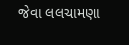જેવા લલચામણા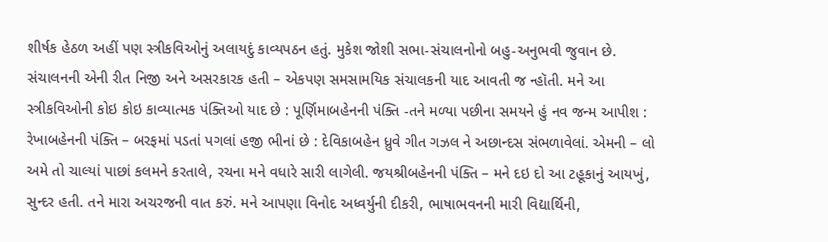શીર્ષક હેઠળ અહીં પણ સ્ત્રીકવિઓનું અલાયદું કાવ્યપઠન હતું. મુકેશ જોશી સભા-સંચાલનોનો બહુ-અનુભવી જુવાન છે. સંચાલનની એની રીત નિજી અને અસરકારક હતી – એકપણ સમસામયિક સંચાલકની યાદ આવતી જ ન્હૉતી. મને આ સ્ત્રીકવિઓની કોઇ કોઇ કાવ્યાત્મક પંક્તિઓ યાદ છે : પૂર્ણિમાબહેનની પંક્તિ -તને મળ્યા પછીના સમયને હું નવ જન્મ આપીશ : રેખાબહેનની પંક્તિ – બરફમાં પડતાં પગલાં હજી ભીનાં છે : દેવિકાબહેન ધ્રુવે ગીત ગઝલ ને અછાન્દસ સંભળાવેલાં. એમની – લો અમે તો ચાલ્યાં પાછાં કલમને કરતાલે, રચના મને વધારે સારી લાગેલી. જયશ્રીબહેનની પંક્તિ – મને દઇ દો આ ટહૂકાનું આયખું, સુન્દર હતી. તને મારા અચરજની વાત કરું. મને આપણા વિનોદ અધ્વર્યુની દીકરી, ભાષાભવનની મારી વિદ્યાર્થિની,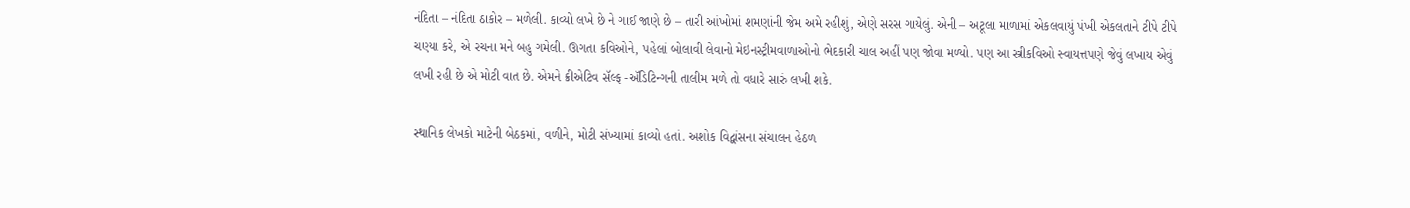નંદિતા – નંદિતા ઠાકોર – મળેલી. કાવ્યો લખે છે ને ગાઈ જાણે છે – તારી આંખોમાં શમણાંની જેમ અમે રહીશું, એણે સરસ ગાયેલું. એની – અટૂલા માળામાં એકલવાયું પંખી એકલતાને ટીપે ટીપે ચણ્યા કરે, એ રચના મને બહુ ગમેલી. ઊગતા કવિઓને, પહેલાં બોલાવી લેવાનો મેઇનસ્ટ્રીમવાળાઓનો ભેદકારી ચાલ અહીં પણ જોવા મળ્યો. પણ આ સ્ત્રીકવિઓ સ્વાયત્તપણે જેવું લખાય એવું લખી રહી છે એ મોટી વાત છે. એમને ક્રીએટિવ સૅલ્ફ -ઍડિટિન્ગની તાલીમ મળે તો વધારે સારું લખી શકે.

સ્થાનિક લેખકો માટેની બેઠકમાં, વળીને, મોટી સંખ્યામાં કાવ્યો હતાં. અશોક વિદ્વાંસના સંચાલન હેઠળ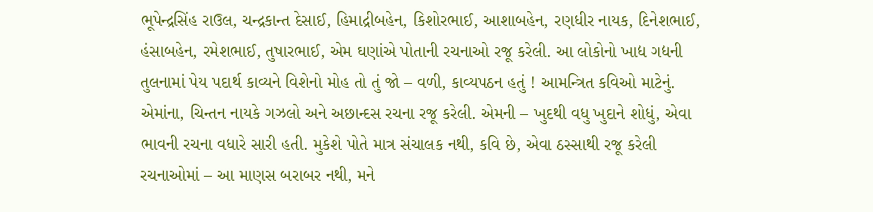ભૂપેન્દ્રસિંહ રાઉલ, ચન્દ્રકાન્ત દેસાઈ, હિમાદ્રીબહેન, કિશોરભાઈ, આશાબહેન, રણધીર નાયક, દિનેશભાઈ, હંસાબહેન, રમેશભાઈ, તુષારભાઈ, એમ ઘણાંએ પોતાની રચનાઓ રજૂ કરેલી. આ લોકોનો ખાદ્ય ગદ્યની તુલનામાં પેય પદાર્થ કાવ્યને વિશેનો મોહ તો તું જો – વળી, કાવ્યપઠન હતું ! આમન્ત્રિત કવિઓ માટેનું. એમાંના, ચિન્તન નાયકે ગઝલો અને અછાન્દસ રચના રજૂ કરેલી. એમની – ખુદથી વધુ ખુદાને શોધું, એવા ભાવની રચના વધારે સારી હતી. મુકેશે પોતે માત્ર સંચાલક નથી, કવિ છે, એવા ઠસ્સાથી રજૂ કરેલી રચનાઓમાં – આ માણસ બરાબર નથી, મને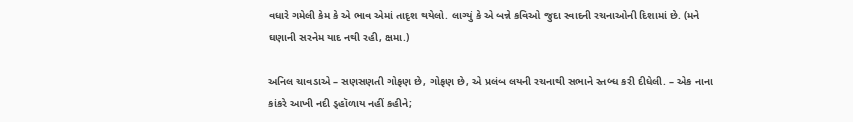વધારે ગમેલી કેમ કે એ ભાવ એમાં તાદૃશ થયેલો. લાગ્યું કે એ બન્ને કવિઓ જુદા સ્વાદની રચનાઓની દિશામાં છે. (મને ઘણાની સરનેમ યાદ નથી રહી, ક્ષમા.)

અનિલ ચાવડાએ – સણસણતી ગોફણ છે, ગોફણ છે, એ પ્રલંબ લયની રચનાથી સભાને સ્તબ્ધ કરી દીધેલી. – એક નાના કાંકરે આખી નદી ડ્હૉળાય નહીં કહીને;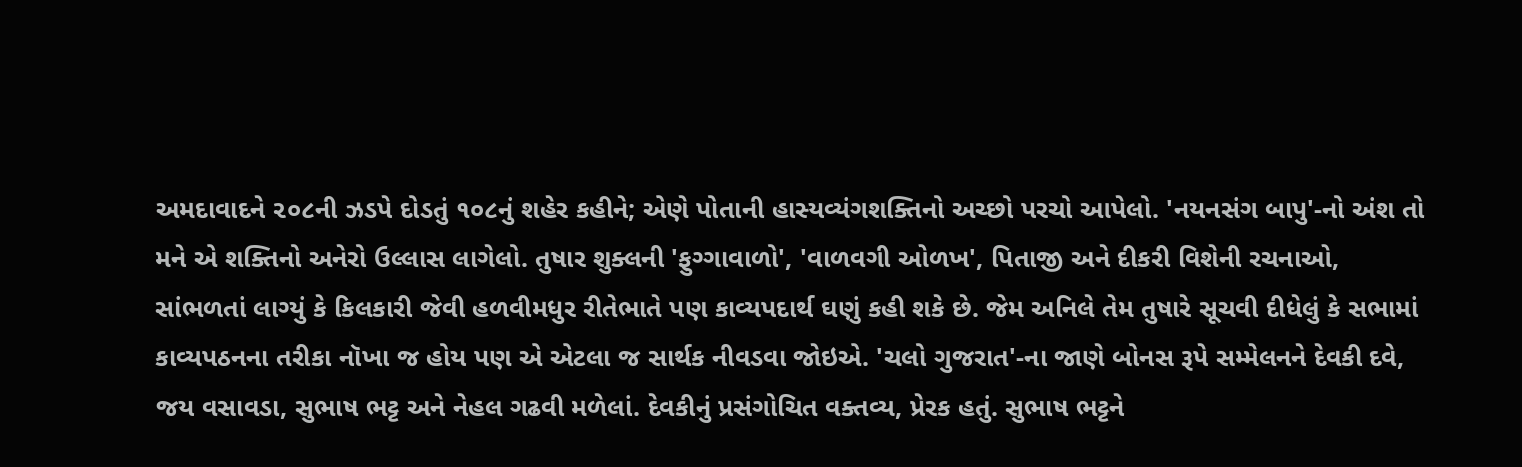અમદાવાદને ૨૦૮ની ઝડપે દોડતું ૧૦૮નું શહેર કહીને; એણે પોતાની હાસ્યવ્યંગશક્તિનો અચ્છો પરચો આપેલો. 'નયનસંગ બાપુ'-નો અંશ તો મને એ શક્તિનો અનેરો ઉલ્લાસ લાગેલો. તુષાર શુક્લની 'ફુગ્ગાવાળો', 'વાળવગી ઓળખ', પિતાજી અને દીકરી વિશેની રચનાઓ, સાંભળતાં લાગ્યું કે કિલકારી જેવી હળવીમધુર રીતેભાતે પણ કાવ્યપદાર્થ ઘણું કહી શકે છે. જેમ અનિલે તેમ તુષારે સૂચવી દીધેલું કે સભામાં કાવ્યપઠનના તરીકા નૉખા જ હોય પણ એ એટલા જ સાર્થક નીવડવા જોઇએ. 'ચલો ગુજરાત'-ના જાણે બોનસ રૂપે સમ્મેલનને દેવકી દવે, જય વસાવડા, સુભાષ ભટ્ટ અને નેહલ ગઢવી મળેલાં. દેવકીનું પ્રસંગોચિત વક્તવ્ય, પ્રેરક હતું. સુભાષ ભટ્ટને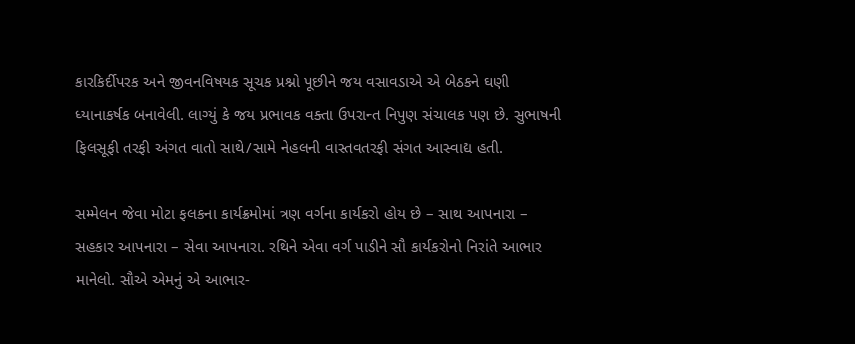કારકિર્દીપરક અને જીવનવિષયક સૂચક પ્રશ્નો પૂછીને જય વસાવડાએ એ બેઠકને ઘણી ધ્યાનાકર્ષક બનાવેલી. લાગ્યું કે જય પ્રભાવક વક્તા ઉપરાન્ત નિપુણ સંચાલક પણ છે. સુભાષની ફિલસૂફી તરફી અંગત વાતો સાથે/સામે નેહલની વાસ્તવતરફી સંગત આસ્વાદ્ય હતી.

સમ્મેલન જેવા મોટા ફલકના કાર્યક્રમોમાં ત્રણ વર્ગના કાર્યકરો હોય છે – સાથ આપનારા – સહકાર આપનારા – સેવા આપનારા. રથિને એવા વર્ગ પાડીને સૌ કાર્યકરોનો નિરાંતે આભાર માનેલો. સૌએ એમનું એ આભાર-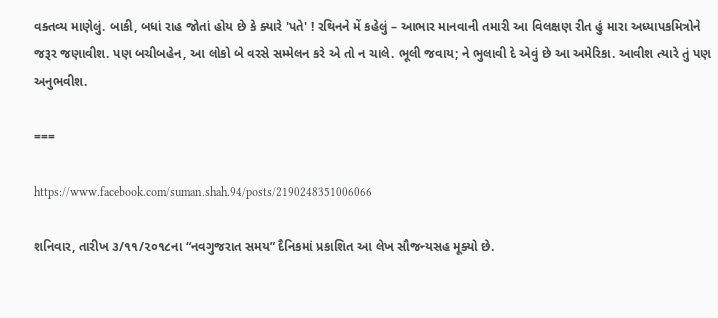વક્તવ્ય માણેલું. બાકી, બધાં રાહ જોતાં હોય છે કે ક્યારે 'પતે' ! રથિનને મેં કહેલું – આભાર માનવાની તમારી આ વિલક્ષણ રીત હું મારા અધ્યાપકમિત્રોને જરૂર જણાવીશ. પણ બચીબહેન, આ લોકો બે વરસે સમ્મેલન કરે એ તો ન ચાલે. ભૂલી જવાય; ને ભુલાવી દે એવું છે આ અમેરિકા. આવીશ ત્યારે તું પણ અનુભવીશ.

===

https://www.facebook.com/suman.shah.94/posts/2190248351006066

શનિવાર, તારીખ ૩/૧૧/૨૦૧૮ના “નવગુજરાત સમય” દૈનિકમાં પ્રકાશિત આ લેખ સૌજન્યસહ મૂક્યો છે.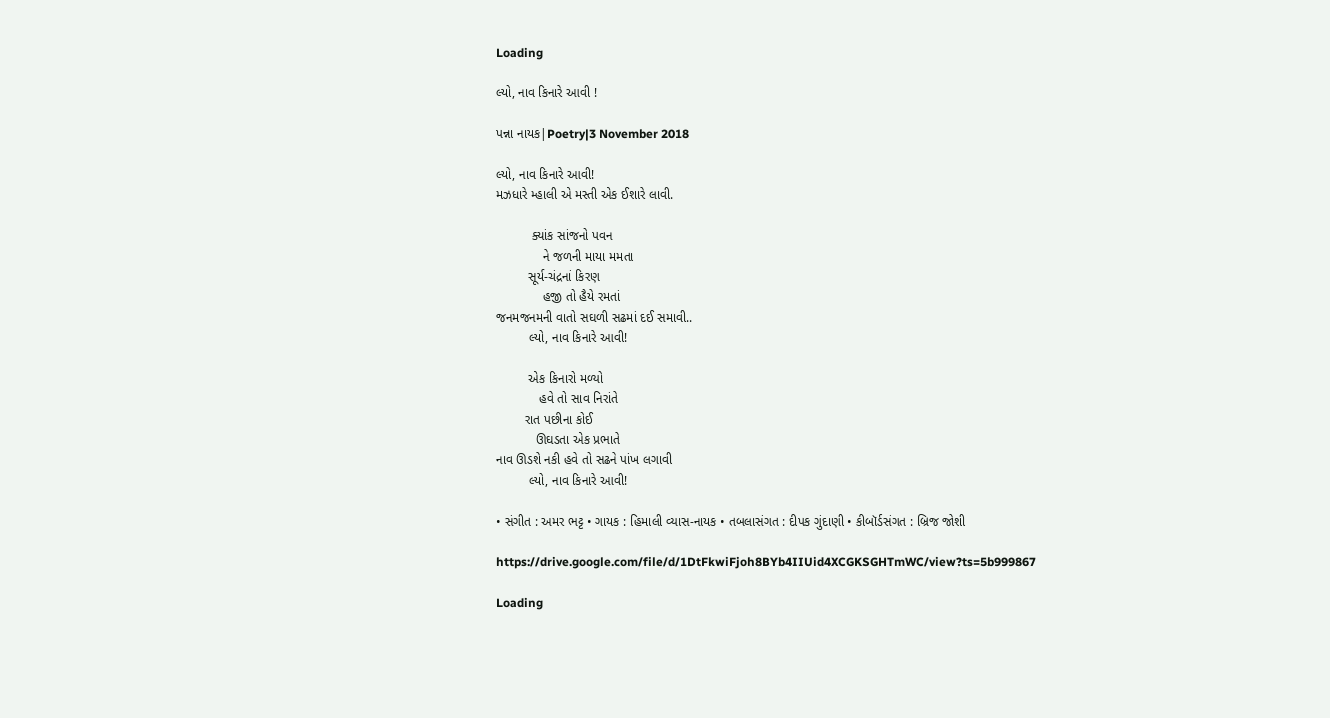Loading

લ્યો, નાવ કિનારે આવી !

પન્ના નાયક|Poetry|3 November 2018

લ્યો, નાવ કિનારે આવી!
મઝધારે મ્હાલી એ મસ્તી એક ઈશારે લાવી.

          ક્યાંક સાંજનો પવન
             ને જળની માયા મમતા
         સૂર્ય-ચંદ્રનાં કિરણ
             હજી તો હૈયે રમતાં
જનમજનમની વાતો સઘળી સઢમાં દઈ સમાવી..
         લ્યો, નાવ કિનારે આવી!

         એક કિનારો મળ્યો
            હવે તો સાવ નિરાંતે
        રાત પછીના કોઈ
           ઊઘડતા એક પ્રભાતે
નાવ ઊડશે નકી હવે તો સઢને પાંખ લગાવી
         લ્યો, નાવ કિનારે આવી!

• સંગીત : અમર ભટ્ટ • ગાયક : હિમાલી વ્યાસ-નાયક • તબલાસંગત : દીપક ગુંદાણી • કીબૉર્ડસંગત : બ્રિજ જોશી

https://drive.google.com/file/d/1DtFkwiFjoh8BYb4IIUid4XCGKSGHTmWC/view?ts=5b999867

Loading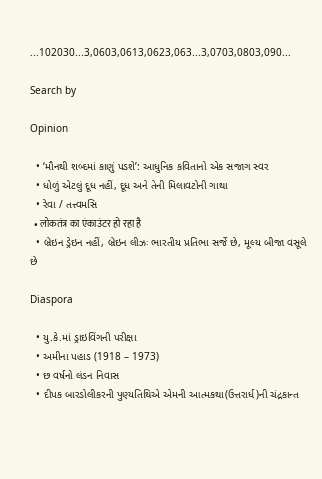...102030...3,0603,0613,0623,063...3,0703,0803,090...

Search by

Opinion

  • ‘મૌનથી શબ્દમાં કાણું પડશે’: આધુનિક કવિતાનો એક સજાગ સ્વર
  • ધોળું એટલું દૂધ નહીં, દૂધ અને તેની મિલાવટોની ગાથા
  • રેવા / તત્ત્વમસિ
  • लोकतंत्र का एंकाउंटर हो रहा है
  • બ્રેઇન ડ્રેઇન નહીં, બ્રેઇન લીઝઃ ભારતીય પ્રતિભા સર્જે છે, મૂલ્ય બીજા વસૂલે છે

Diaspora

  • યુ.કે.માં ડ્રાઇવિંગની પરીક્ષા
  • અમીના પહાડ (1918 – 1973)
  • છ વર્ષનો લંડન નિવાસ
  • દીપક બારડોલીકરની પુણ્યતિથિએ એમની આત્મકથા(ઉત્તરાર્ધ)ની ચંદ્રકાન્ત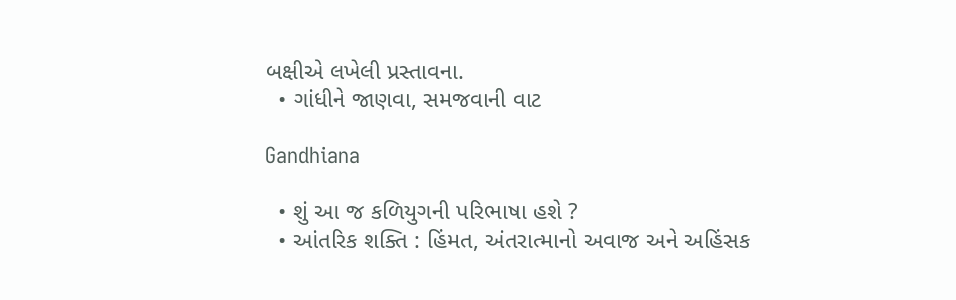બક્ષીએ લખેલી પ્રસ્તાવના.
  • ગાંધીને જાણવા, સમજવાની વાટ

Gandhiana

  • શું આ જ કળિયુગની પરિભાષા હશે ?
  • આંતરિક શક્તિ : હિંમત, અંતરાત્માનો અવાજ અને અહિંસક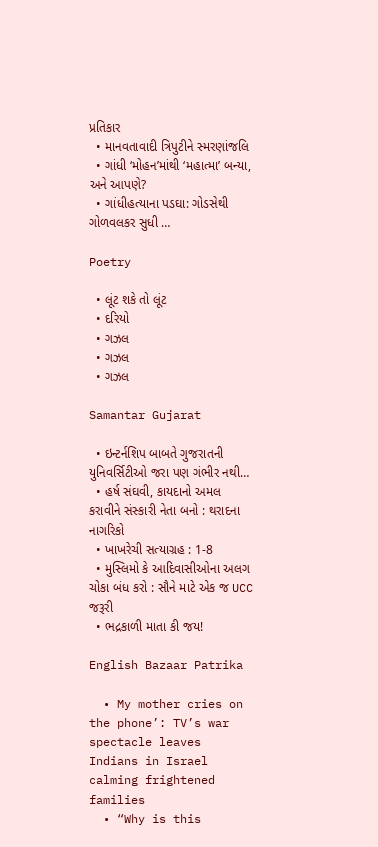પ્રતિકાર
  • માનવતાવાદી ત્રિપુટીને સ્મરણાંજલિ
  • ગાંધી ‘મોહન’માંથી ‘મહાત્મા’ બન્યા, અને આપણે?
  • ગાંધીહત્યાના પડઘા: ગોડસેથી ગોળવલકર સુધી …

Poetry

  • લૂંટ શકે તો લૂંટ
  • દરિયો
  • ગઝલ
  • ગઝલ
  • ગઝલ

Samantar Gujarat

  • ઇન્ટર્નશિપ બાબતે ગુજરાતની યુનિવર્સિટીઓ જરા પણ ગંભીર નથી…
  • હર્ષ સંઘવી, કાયદાનો અમલ કરાવીને સંસ્કારી નેતા બનો : થરાદના નાગરિકો
  • ખાખરેચી સત્યાગ્રહ : 1-8
  • મુસ્લિમો કે આદિવાસીઓના અલગ ચોકા બંધ કરો : સૌને માટે એક જ UCC જરૂરી
  • ભદ્રકાળી માતા કી જય!

English Bazaar Patrika

  • My mother cries on the phone’: TV’s war spectacle leaves Indians in Israel calming frightened families
  • “Why is this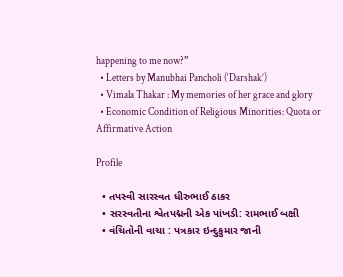happening to me now?”
  • Letters by Manubhai Pancholi (‘Darshak’)
  • Vimala Thakar : My memories of her grace and glory
  • Economic Condition of Religious Minorities: Quota or Affirmative Action

Profile

  • તપસ્વી સારસ્વત ધીરુભાઈ ઠાકર
  • સરસ્વતીના શ્વેતપદ્મની એક પાંખડી: રામભાઈ બક્ષી
  • વંચિતોની વાચા : પત્રકાર ઇન્દુકુમાર જાની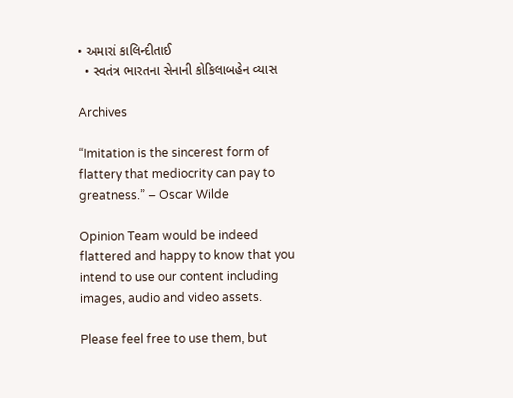• અમારાં કાલિન્દીતાઈ
  • સ્વતંત્ર ભારતના સેનાની કોકિલાબહેન વ્યાસ

Archives

“Imitation is the sincerest form of flattery that mediocrity can pay to greatness.” – Oscar Wilde

Opinion Team would be indeed flattered and happy to know that you intend to use our content including images, audio and video assets.

Please feel free to use them, but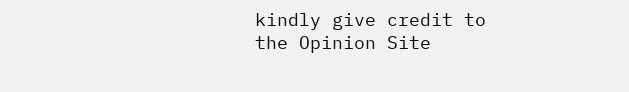kindly give credit to the Opinion Site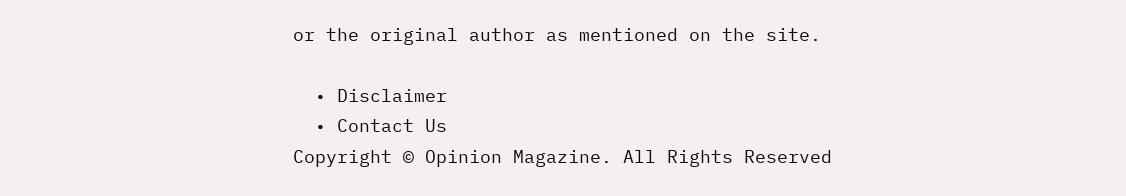or the original author as mentioned on the site.

  • Disclaimer
  • Contact Us
Copyright © Opinion Magazine. All Rights Reserved